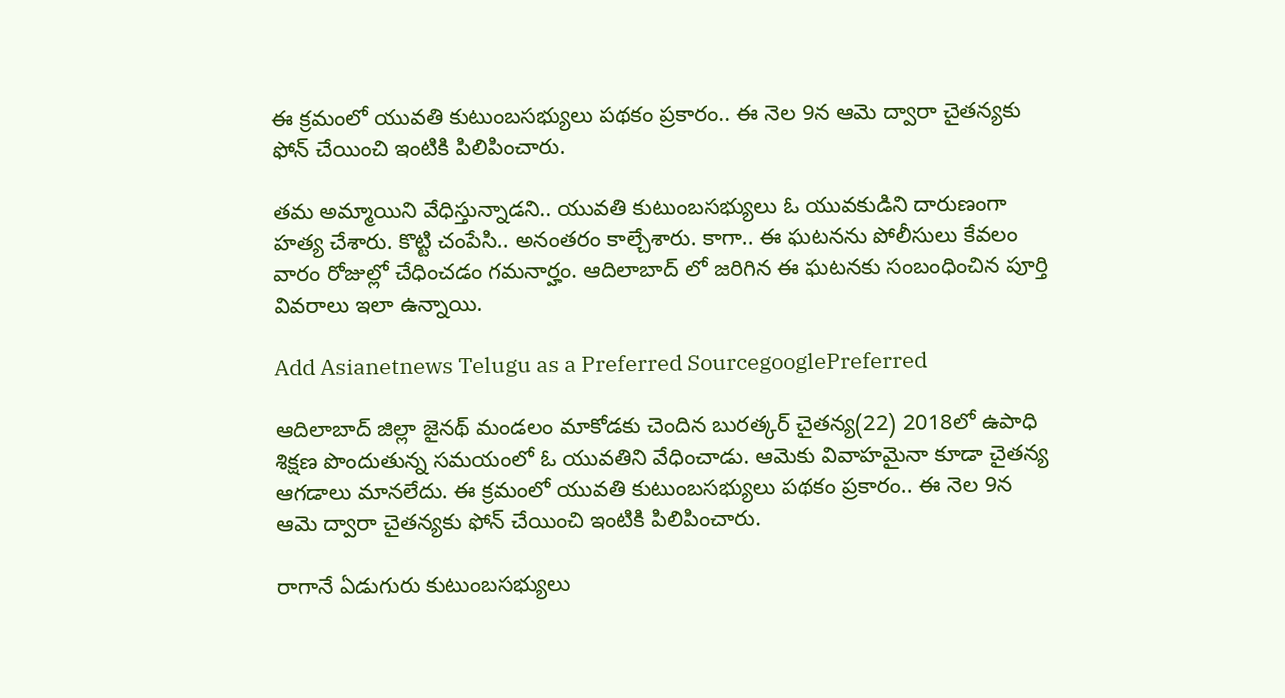ఈ క్రమంలో యువతి కుటుంబసభ్యులు పథకం ప్రకారం.. ఈ నెల 9న ఆమె ద్వారా చైతన్యకు ఫోన్ చేయించి ఇంటికి పిలిపించారు.

తమ అమ్మాయిని వేధిస్తున్నాడని.. యువతి కుటుంబసభ్యులు ఓ యువకుడిని దారుణంగా హత్య చేశారు. కొట్టి చంపేసి.. అనంతరం కాల్చేశారు. కాగా.. ఈ ఘటనను పోలీసులు కేవలం వారం రోజుల్లో చేధించడం గమనార్హం. ఆదిలాబాద్ లో జరిగిన ఈ ఘటనకు సంబంధించిన పూర్తి వివరాలు ఇలా ఉన్నాయి.

Add Asianetnews Telugu as a Preferred SourcegooglePreferred

ఆదిలాబాద్ జిల్లా జైనథ్ మండలం మాకోడకు చెందిన బురత్కర్ చైతన్య(22) 2018లో ఉపాధి శిక్షణ పొందుతున్న సమయంలో ఓ యువతిని వేధించాడు. ఆమెకు వివాహమైనా కూడా చైతన్య ఆగడాలు మానలేదు. ఈ క్రమంలో యువతి కుటుంబసభ్యులు పథకం ప్రకారం.. ఈ నెల 9న ఆమె ద్వారా చైతన్యకు ఫోన్ చేయించి ఇంటికి పిలిపించారు.

రాగానే ఏడుగురు కుటుంబసభ్యులు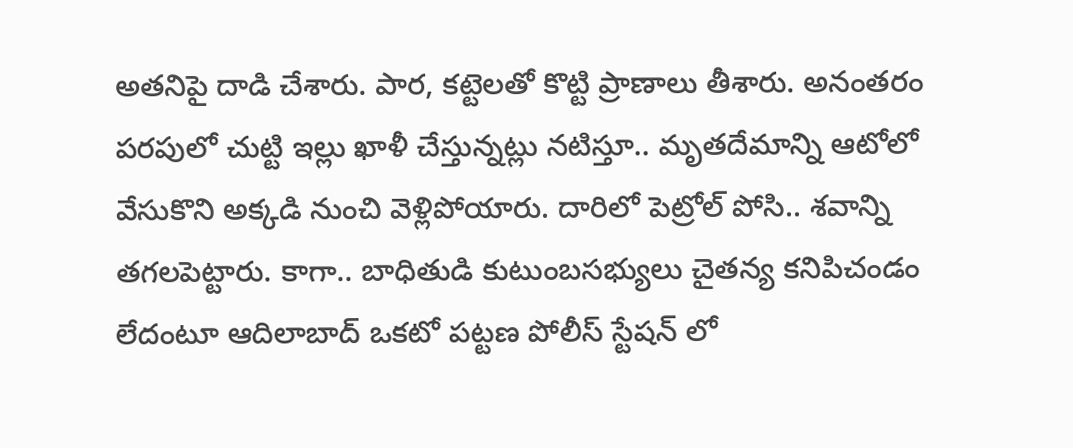అతనిపై దాడి చేశారు. పార, కట్టెలతో కొట్టి ప్రాణాలు తీశారు. అనంతరం పరపులో చుట్టి ఇల్లు ఖాళీ చేస్తున్నట్లు నటిస్తూ.. మృతదేమాన్ని ఆటోలో వేసుకొని అక్కడి నుంచి వెళ్లిపోయారు. దారిలో పెట్రోల్ పోసి.. శవాన్ని తగలపెట్టారు. కాగా.. బాధితుడి కుటుంబసభ్యులు చైతన్య కనిపిచండం లేదంటూ ఆదిలాబాద్ ఒకటో పట్టణ పోలీస్ స్టేషన్ లో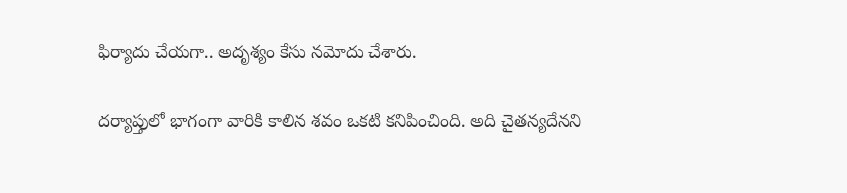ఫిర్యాదు చేయగా.. అదృశ్యం కేసు నమోదు చేశారు.

దర్యాప్తులో భాగంగా వారికి కాలిన శవం ఒకటి కనిపించింది. అది చైతన్యదేనని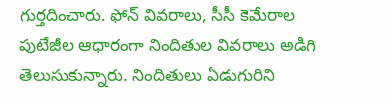గుర్తదించారు. ఫోన్ వివరాలు, సీసీ కెమేరాల పుటేజీల ఆధారంగా నిందితుల వివరాలు అడిగి తెలుసుకున్నారు. నిందితులు ఏడుగురిని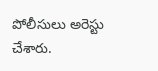పోలీసులు అరెస్టు చేశారు.